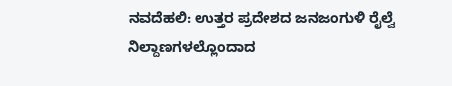ನವದೆಹಲಿ: ಉತ್ತರ ಪ್ರದೇಶದ ಜನಜಂಗುಳಿ ರೈಲ್ವೆ ನಿಲ್ದಾಣಗಳಲ್ಲೊಂದಾದ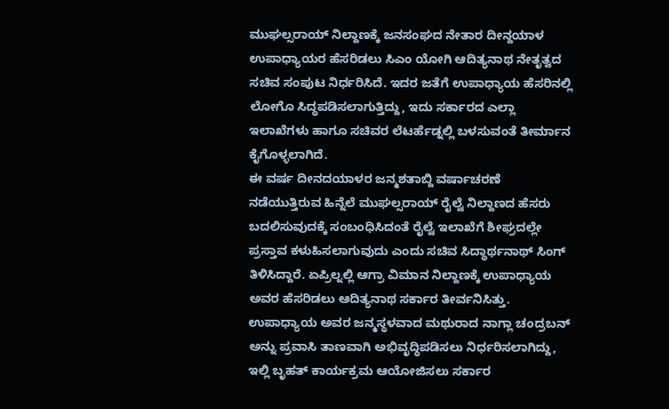ಮುಘಲ್ಸರಾಯ್ ನಿಲ್ದಾಣಕ್ಕೆ ಜನಸಂಘದ ನೇತಾರ ದೀನ್ದಯಾಳ ಉಪಾಧ್ಯಾಯರ ಹೆಸರಿಡಲು ಸಿಎಂ ಯೋಗಿ ಆದಿತ್ಯನಾಥ ನೇತೃತ್ವದ ಸಚಿವ ಸಂಪುಟ ನಿರ್ಧರಿಸಿದೆ. ಇದರ ಜತೆಗೆ ಉಪಾಧ್ಯಾಯ ಹೆಸರಿನಲ್ಲಿ ಲೋಗೊ ಸಿದ್ಧಪಡಿಸಲಾಗುತ್ತಿದ್ದು, ಇದು ಸರ್ಕಾರದ ಎಲ್ಲಾ ಇಲಾಖೆಗಳು ಹಾಗೂ ಸಚಿವರ ಲೆಟರ್ಹೆಡ್ನಲ್ಲಿ ಬಳಸುವಂತೆ ತೀರ್ಮಾನ ಕೈಗೊಳ್ಳಲಾಗಿದೆ.
ಈ ವರ್ಷ ದೀನದಯಾಳರ ಜನ್ಮಶತಾಬ್ದಿ ವರ್ಷಾಚರಣೆ ನಡೆಯುತ್ತಿರುವ ಹಿನ್ನೆಲೆ ಮುಘಲ್ಸರಾಯ್ ರೈಲ್ವೆ ನಿಲ್ದಾಣದ ಹೆಸರು ಬದಲಿಸುವುದಕ್ಕೆ ಸಂಬಂಧಿಸಿದಂತೆ ರೈಲ್ವೆ ಇಲಾಖೆಗೆ ಶೀಘ್ರದಲ್ಲೇ ಪ್ರಸ್ತಾವ ಕಳುಹಿಸಲಾಗುವುದು ಎಂದು ಸಚಿವ ಸಿದ್ಧಾರ್ಥನಾಥ್ ಸಿಂಗ್ ತಿಳಿಸಿದ್ದಾರೆ. ಏಪ್ರಿಲ್ನಲ್ಲಿ ಆಗ್ರಾ ವಿಮಾನ ನಿಲ್ದಾಣಕ್ಕೆ ಉಪಾಧ್ಯಾಯ ಅವರ ಹೆಸರಿಡಲು ಆದಿತ್ಯನಾಥ ಸರ್ಕಾರ ತೀರ್ವನಿಸಿತ್ತು.
ಉಪಾಧ್ಯಾಯ ಅವರ ಜನ್ಮಸ್ಥಳವಾದ ಮಥುರಾದ ನಾಗ್ಲಾ ಚಂದ್ರಬನ್ ಅನ್ನು ಪ್ರವಾಸಿ ತಾಣವಾಗಿ ಅಭಿವೃದ್ಧಿಪಡಿಸಲು ನಿರ್ಧರಿಸಲಾಗಿದ್ದು, ಇಲ್ಲಿ ಬೃಹತ್ ಕಾರ್ಯಕ್ರಮ ಆಯೋಜಿಸಲು ಸರ್ಕಾರ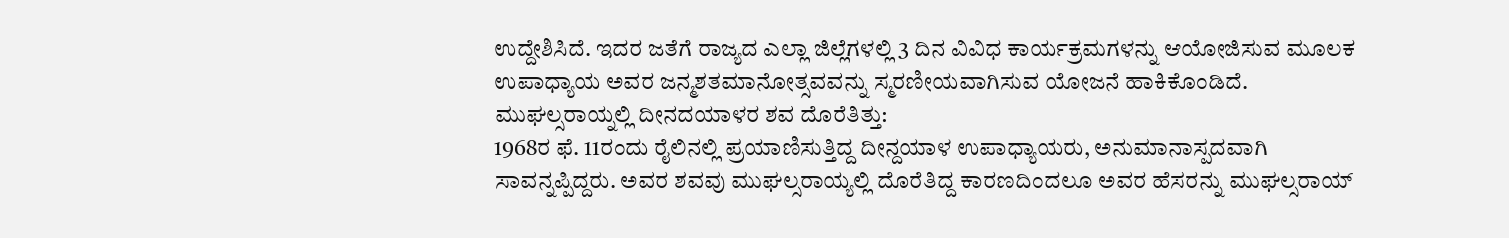ಉದ್ದೇಶಿಸಿದೆ. ಇದರ ಜತೆಗೆ ರಾಜ್ಯದ ಎಲ್ಲಾ ಜಿಲ್ಲೆಗಳಲ್ಲಿ 3 ದಿನ ವಿವಿಧ ಕಾರ್ಯಕ್ರಮಗಳನ್ನು ಆಯೋಜಿಸುವ ಮೂಲಕ ಉಪಾಧ್ಯಾಯ ಅವರ ಜನ್ಮಶತಮಾನೋತ್ಸವವನ್ನು ಸ್ಮರಣೀಯವಾಗಿಸುವ ಯೋಜನೆ ಹಾಕಿಕೊಂಡಿದೆ.
ಮುಘಲ್ಸರಾಯ್ನಲ್ಲಿ ದೀನದಯಾಳರ ಶವ ದೊರೆತಿತ್ತು:
1968ರ ಫೆ. 11ರಂದು ರೈಲಿನಲ್ಲಿ ಪ್ರಯಾಣಿಸುತ್ತಿದ್ದ ದೀನ್ದಯಾಳ ಉಪಾಧ್ಯಾಯರು, ಅನುಮಾನಾಸ್ಪದವಾಗಿ ಸಾವನ್ನಪ್ಪಿದ್ದರು. ಅವರ ಶವವು ಮುಘಲ್ಸರಾಯ್ಯಲ್ಲಿ ದೊರೆತಿದ್ದ ಕಾರಣದಿಂದಲೂ ಅವರ ಹೆಸರನ್ನು ಮುಘಲ್ಸರಾಯ್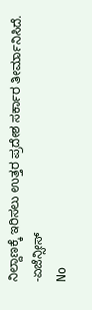ನಿಲ್ದಾಣಕ್ಕೆ ಇರಿಸಲು ಉತ್ತರ ಪ್ರದೇಶ ಸರ್ಕಾರ ತೀರ್ಮಾನಿಸಿದೆ.
-ಏಜೆನ್ಸೀಸ್
No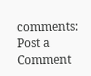comments:
Post a Comment